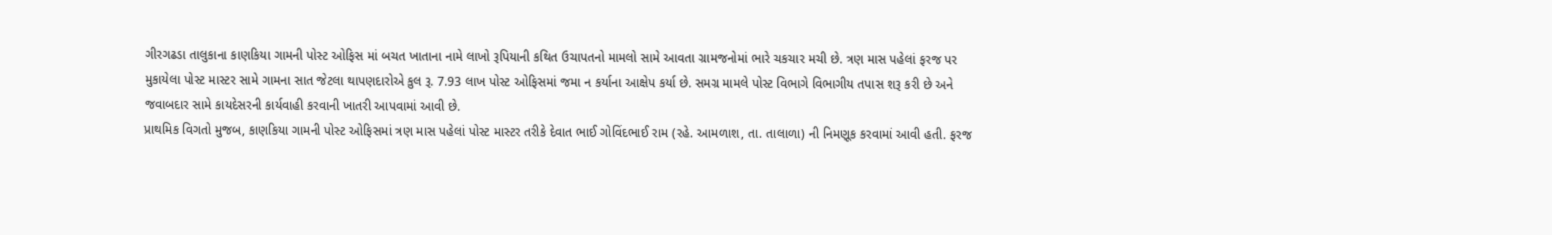ગીરગઢડા તાલુકાના કાણકિયા ગામની પોસ્ટ ઓફિસ માં બચત ખાતાના નામે લાખો રૂપિયાની કથિત ઉચાપતનો મામલો સામે આવતા ગ્રામજનોમાં ભારે ચકચાર મચી છે. ત્રણ માસ પહેલાં ફરજ પર મુકાયેલા પોસ્ટ માસ્ટર સામે ગામના સાત જેટલા થાપણદારોએ કુલ રૂ. 7.93 લાખ પોસ્ટ ઓફિસમાં જમા ન કર્યાના આક્ષેપ કર્યા છે. સમગ્ર મામલે પોસ્ટ વિભાગે વિભાગીય તપાસ શરૂ કરી છે અને જવાબદાર સામે કાયદેસરની કાર્યવાહી કરવાની ખાતરી આપવામાં આવી છે.
પ્રાથમિક વિગતો મુજબ, કાણકિયા ગામની પોસ્ટ ઓફિસમાં ત્રણ માસ પહેલાં પોસ્ટ માસ્ટર તરીકે દેવાત ભાઈ ગોવિંદભાઈ રામ (રહે. આમળાશ, તા. તાલાળા) ની નિમણૂક કરવામાં આવી હતી. ફરજ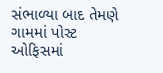સંભાળ્યા બાદ તેમણે ગામમાં પોસ્ટ ઓફિસમાં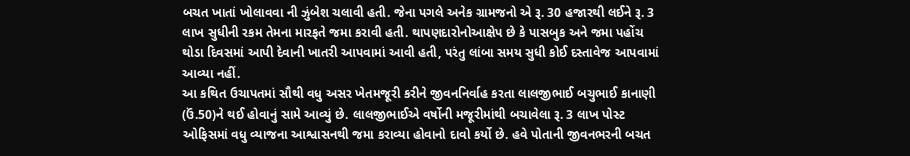બચત ખાતાં ખોલાવવા ની ઝુંબેશ ચલાવી હતી. જેના પગલે અનેક ગ્રામજનો એ રૂ. 30 હજારથી લઈને રૂ. 3 લાખ સુધીની રકમ તેમના મારફતે જમા કરાવી હતી. થાપણદારોનોઆક્ષેપ છે કે પાસબુક અને જમા પહોંચ થોડા દિવસમાં આપી દેવાની ખાતરી આપવામાં આવી હતી, પરંતુ લાંબા સમય સુધી કોઈ દસ્તાવેજ આપવામાં આવ્યા નહીં.
આ કથિત ઉચાપતમાં સૌથી વધુ અસર ખેતમજૂરી કરીને જીવનનિર્વાહ કરતા લાલજીભાઈ બચુભાઈ કાનાણી (ઉં.50)ને થઈ હોવાનું સામે આવ્યું છે. લાલજીભાઈએ વર્ષોની મજૂરીમાંથી બચાવેલા રૂ. 3 લાખ પોસ્ટ ઓફિસમાં વધુ વ્યાજના આશ્વાસનથી જમા કરાવ્યા હોવાનો દાવો કર્યો છે. હવે પોતાની જીવનભરની બચત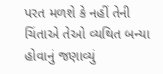પરત મળશે કે નહીં તેની ચિંતાએ તેઓ વ્યથિત બન્યા હોવાનું જણાવ્યું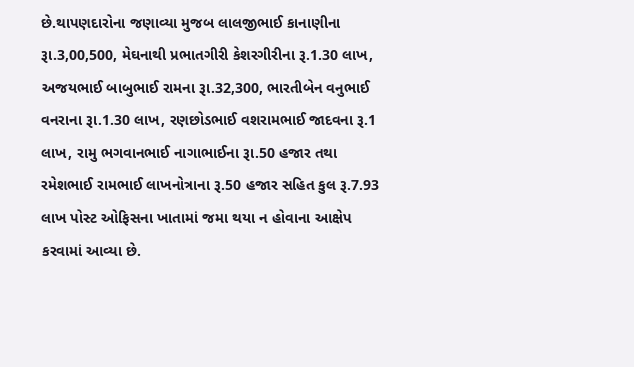છે.થાપણદારોના જણાવ્યા મુજબ લાલજીભાઈ કાનાણીના રૂા.3,00,500, મેઘનાથી પ્રભાતગીરી કેશરગીરીના રૂ.1.30 લાખ, અજયભાઈ બાબુભાઈ રામના રૂા.32,300, ભારતીબેન વનુભાઈ વનરાના રૂા.1.30 લાખ, રણછોડભાઈ વશરામભાઈ જાદવના રૂ.1 લાખ, રામુ ભગવાનભાઈ નાગાભાઈના રૂા.50 હજાર તથા રમેશભાઈ રામભાઈ લાખનોત્રાના રૂ.50 હજાર સહિત કુલ રૂ.7.93 લાખ પોસ્ટ ઓફિસના ખાતામાં જમા થયા ન હોવાના આક્ષેપ કરવામાં આવ્યા છે.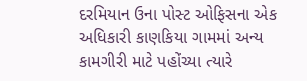દરમિયાન ઉના પોસ્ટ ઓફિસના એક અધિકારી કાણકિયા ગામમાં અન્ય કામગીરી માટે પહોંચ્યા ત્યારે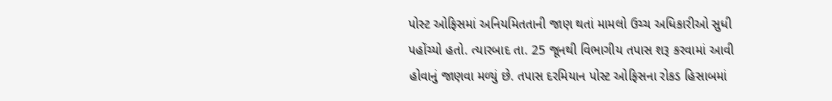પોસ્ટ ઓફિસમાં અનિયમિતતાની જાણ થતાં મામલો ઉચ્ચ અધિકારીઓ સુધી પહોંચ્યો હતો. ત્યારબાદ તા. 25 જૂનથી વિભાગીય તપાસ શરૂ કરવામાં આવી હોવાનું જાણવા મળ્યું છે. તપાસ દરમિયાન પોસ્ટ ઓફિસના રોકડ હિસાબમાં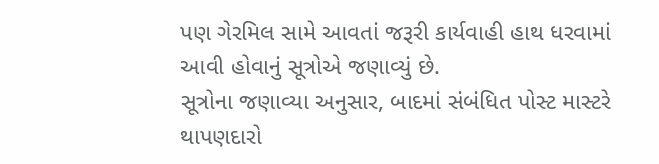પણ ગેરમિલ સામે આવતાં જરૂરી કાર્યવાહી હાથ ધરવામાં આવી હોવાનું સૂત્રોએ જણાવ્યું છે.
સૂત્રોના જણાવ્યા અનુસાર, બાદમાં સંબંધિત પોસ્ટ માસ્ટરે થાપણદારો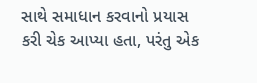સાથે સમાધાન કરવાનો પ્રયાસ કરી ચેક આપ્યા હતા, પરંતુ એક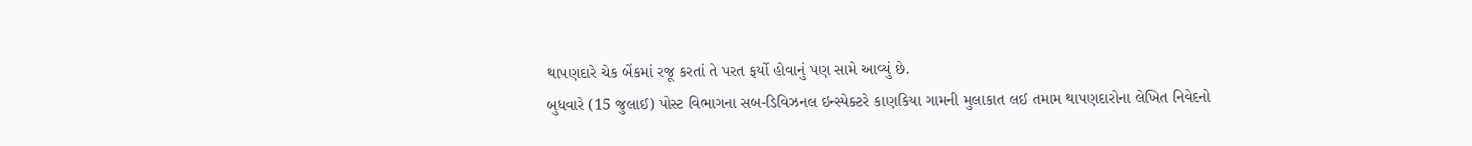થાપણદારે ચેક બેંકમાં રજૂ કરતાં તે પરત ફર્યો હોવાનું પણ સામે આવ્યું છે.
બુધવારે (15 જુલાઈ) પોસ્ટ વિભાગના સબ-ડિવિઝનલ ઇન્સ્પેક્ટરે કાણકિયા ગામની મુલાકાત લઈ તમામ થાપણદારોના લેખિત નિવેદનો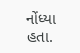નોંધ્યા હતા.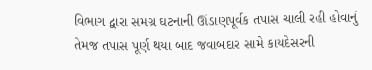વિભાગ દ્વારા સમગ્ર ઘટનાની ઊંડાણપૂર્વક તપાસ ચાલી રહી હોવાનું તેમજ તપાસ પૂર્ણ થયા બાદ જવાબદાર સામે કાયદેસરની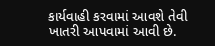કાર્યવાહી કરવામાં આવશે તેવી ખાતરી આપવામાં આવી છે.